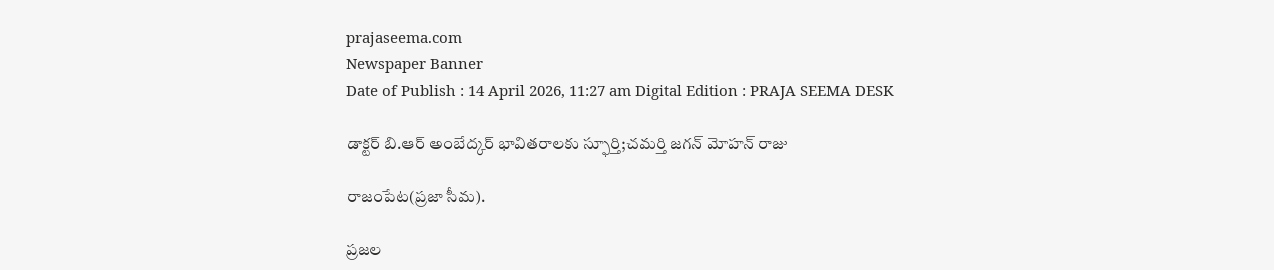prajaseema.com
Newspaper Banner
Date of Publish : 14 April 2026, 11:27 am Digital Edition : PRAJA SEEMA DESK

డాక్టర్ బి.ఆర్ అంబేద్కర్ భావితరాలకు స్ఫూర్తి;చమర్తి జగన్ మోహన్ రాజు

రాజంపేట(ప్రజా సీమ).

ప్రజల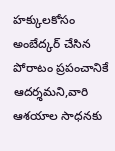హక్కులకోసం అంబేద్కర్ చేసిన పోరాటం ప్రపంచానికే ఆదర్శమని,వారి ఆశయాల సాధనకు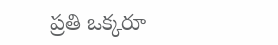ప్రతి ఒక్కరూ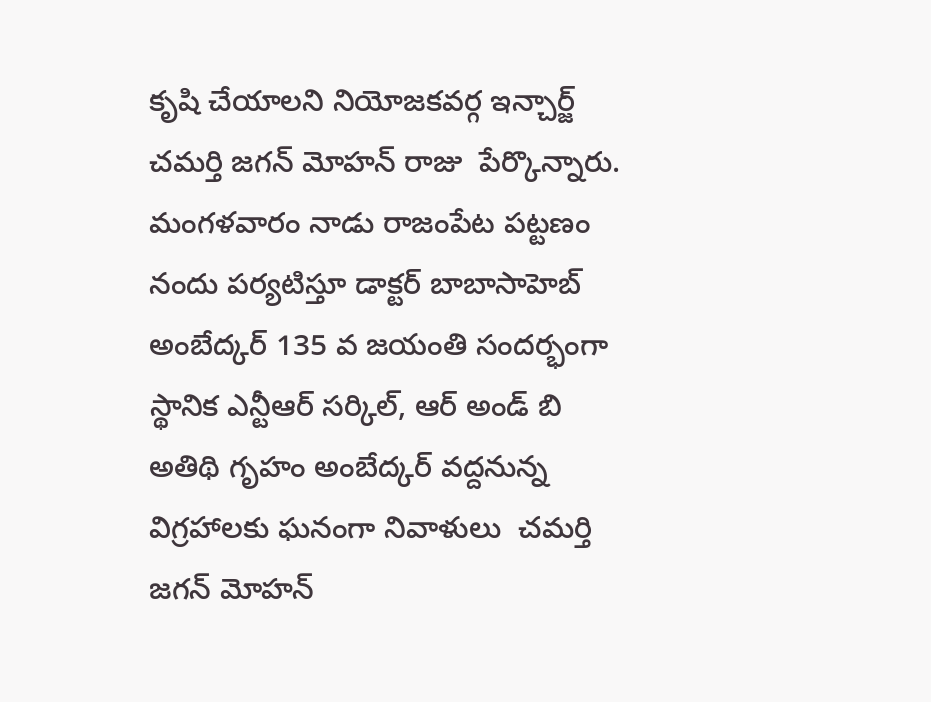కృషి చేయాలని నియోజకవర్గ ఇన్చార్జ్ చమర్తి జగన్ మోహన్ రాజు  పేర్కొన్నారు. మంగళవారం నాడు రాజంపేట పట్టణం నందు పర్యటిస్తూ డాక్టర్ బాబాసాహెబ్ అంబేద్కర్ 135 వ జయంతి సందర్భంగా స్థానిక ఎన్టీఆర్ సర్కిల్, ఆర్ అండ్ బి అతిథి గృహం అంబేద్కర్ వద్దనున్న విగ్రహాలకు ఘనంగా నివాళులు  చమర్తి జగన్ మోహన్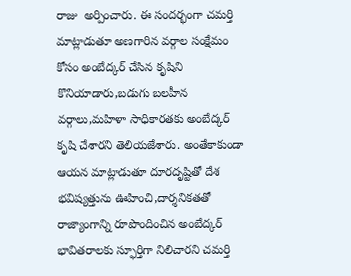రాజు  అర్పించారు. ఈ సందర్భంగా చమర్తి మాట్లాడుతూ అణగారిన వర్గాల సంక్షేమం కోసం అంబేద్కర్ చేసిన కృషిని కొనియాడారు,బడుగు బలహీన వర్గాలు,మహిళా సాధికారతకు అంబేద్కర్ కృషి చేశారని తెలియజేశారు. అంతేకాకుండా ఆయన మాట్లాడుతూ దూరదృష్టితో దేశ భవిష్యత్తును ఊహించి,దార్శనికతతో రాజ్యాంగాన్ని రూపొందించిన అంబేద్కర్ భావితరాలకు స్ఫూర్తిగా నిలిచారని చమర్తి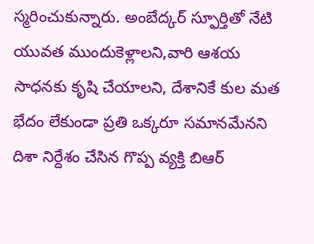స్మరించుకున్నారు. అంబేద్కర్ స్ఫూర్తితో నేటి యువత ముందుకెళ్లాలని,వారి ఆశయ సాధనకు కృషి చేయాలని, దేశానికే కుల మత భేదం లేకుండా ప్రతి ఒక్కరూ సమానమేనని దిశా నిర్దేశం చేసిన గొప్ప వ్యక్తి బిఆర్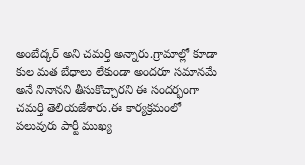అంబేద్కర్ అని చమర్తి అన్నారు.గ్రామాల్లో కూడా కుల మత బేధాలు లేకుండా అందరూ సమానమే అనే నినానని తీసుకొచ్చారని ఈ సందర్భంగా చమర్తి తెలియజేశారు.ఈ కార్యక్రమంలో పలువురు పార్టీ ముఖ్య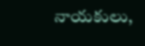నాయకులు,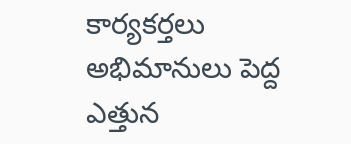కార్యకర్తలు అభిమానులు పెద్ద ఎత్తున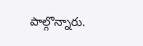పాల్గొన్నారు.